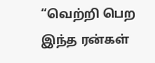“வெற்றி பெற இந்த ரன்கள்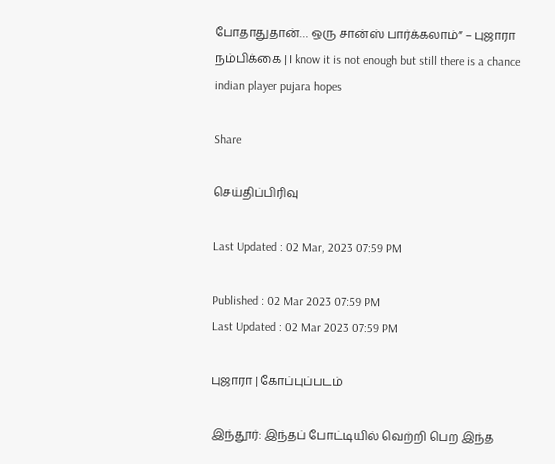போதாதுதான்… ஒரு சான்ஸ் பார்க்கலாம்” – புஜாரா நம்பிக்கை | I know it is not enough but still there is a chance indian player pujara hopes

Share

செய்திப்பிரிவு

Last Updated : 02 Mar, 2023 07:59 PM

Published : 02 Mar 2023 07:59 PM
Last Updated : 02 Mar 2023 07:59 PM

புஜாரா | கோப்புப்படம்

இந்தூர்: இந்தப் போட்டியில் வெற்றி பெற இந்த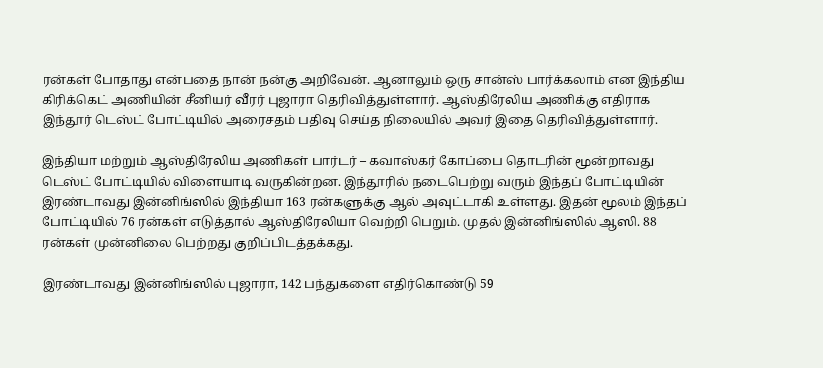ரன்கள் போதாது என்பதை நான் நன்கு அறிவேன். ஆனாலும் ஒரு சான்ஸ் பார்க்கலாம் என இந்திய கிரிக்கெட் அணியின் சீனியர் வீரர் புஜாரா தெரிவித்துள்ளார். ஆஸ்திரேலிய அணிக்கு எதிராக இந்தூர் டெஸ்ட் போட்டியில் அரைசதம் பதிவு செய்த நிலையில் அவர் இதை தெரிவித்துள்ளார்.

இந்தியா மற்றும் ஆஸ்திரேலிய அணிகள் பார்டர் – கவாஸ்கர் கோப்பை தொடரின் மூன்றாவது டெஸ்ட் போட்டியில் விளையாடி வருகின்றன. இந்தூரில் நடைபெற்று வரும் இந்தப் போட்டியின் இரண்டாவது இன்னிங்ஸில் இந்தியா 163 ரன்களுக்கு ஆல் அவுட்டாகி உள்ளது. இதன் மூலம் இந்தப் போட்டியில் 76 ரன்கள் எடுத்தால் ஆஸ்திரேலியா வெற்றி பெறும். முதல் இன்னிங்ஸில் ஆஸி. 88 ரன்கள் முன்னிலை பெற்றது குறிப்பிடத்தக்கது.

இரண்டாவது இன்னிங்ஸில் புஜாரா, 142 பந்துகளை எதிர்கொண்டு 59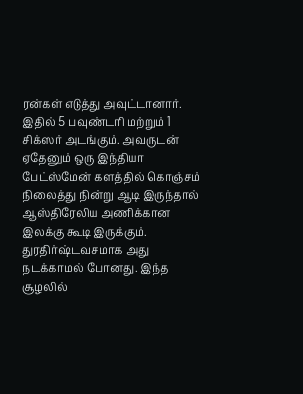ரன்கள் எடுத்து அவுட்டானார். இதில் 5 பவுண்டரி மற்றும் 1 சிக்ஸர் அடங்கும். அவருடன் ஏதேனும் ஒரு இந்தியா பேட்ஸ்மேன் களத்தில் கொஞ்சம் நிலைத்து நின்று ஆடி இருந்தால் ஆஸ்திரேலிய அணிக்கான இலக்கு கூடி இருக்கும். துரதிர்ஷ்டவசமாக அது நடக்காமல் போனது. இந்த சூழலில்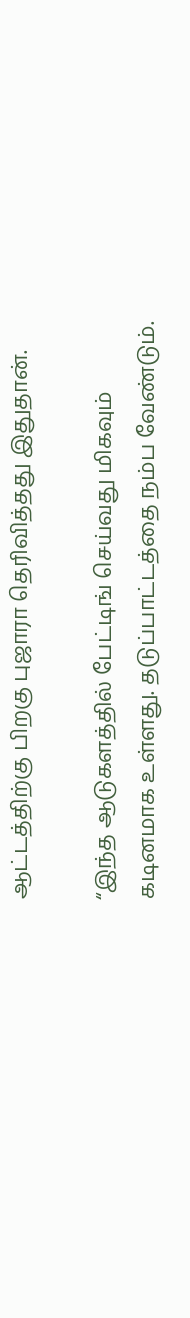ஆட்டத்திற்கு பிறகு புஜாரா தெரிவித்தது இதுதான்.

“இந்த ஆடுகளத்தில் பேட்டிங் செய்வது மிகவும் கடினமாக உள்ளது. தடுப்பாட்டத்தை நம்ப வேண்டும்.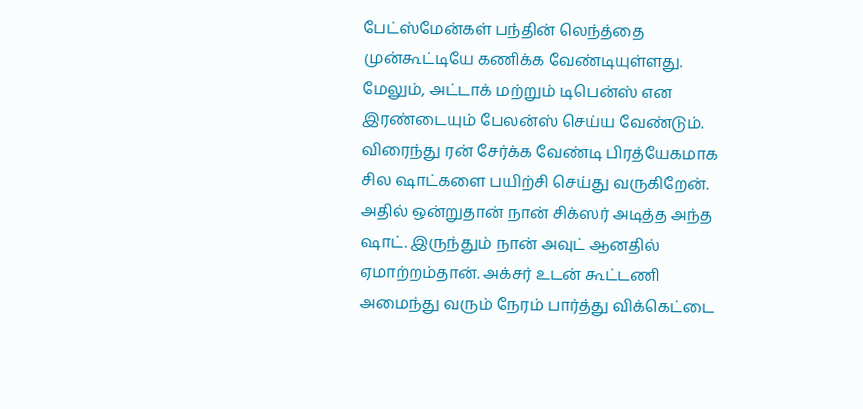பேட்ஸ்மேன்கள் பந்தின் லெந்த்தை முன்கூட்டியே கணிக்க வேண்டியுள்ளது. மேலும், அட்டாக் மற்றும் டிபென்ஸ் என இரண்டையும் பேலன்ஸ் செய்ய வேண்டும். விரைந்து ரன் சேர்க்க வேண்டி பிரத்யேகமாக சில ஷாட்களை பயிற்சி செய்து வருகிறேன். அதில் ஒன்றுதான் நான் சிக்ஸர் அடித்த அந்த ஷாட். இருந்தும் நான் அவுட் ஆனதில் ஏமாற்றம்தான். அக்சர் உடன் கூட்டணி அமைந்து வரும் நேரம் பார்த்து விக்கெட்டை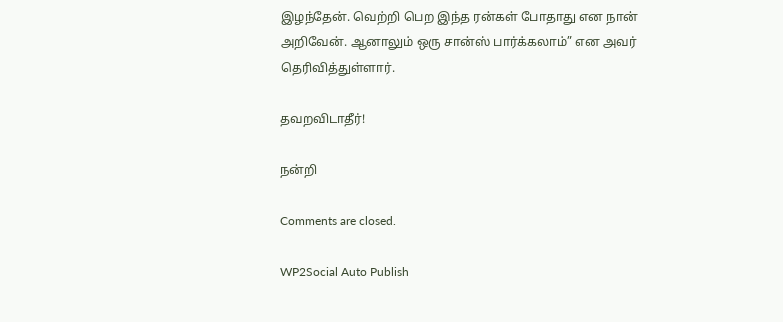இழந்தேன். வெற்றி பெற இந்த ரன்கள் போதாது என நான் அறிவேன். ஆனாலும் ஒரு சான்ஸ் பார்க்கலாம்” என அவர் தெரிவித்துள்ளார்.

தவறவிடாதீர்!

நன்றி

Comments are closed.

WP2Social Auto Publish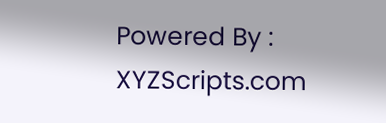Powered By : XYZScripts.com